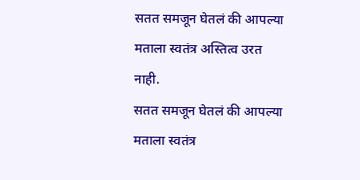सतत समजून घेतलं की आपल्या मताला स्वतंत्र अस्तित्व उरत नाही.
सतत समजून घेतलं की आपल्या मताला स्वतंत्र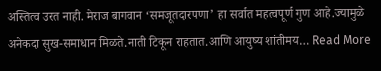अस्तित्व उरत नाही. मेराज बागवान ‘समजूतदारपणा’ हा सर्वात महत्वपूर्ण गुण आहे.ज्यामुळे अनेकदा सुख-समाधान मिळते.नाती टिकून राहतात.आणि आयुष्य शांतीमय… Read More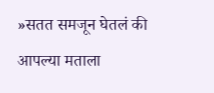»सतत समजून घेतलं की आपल्या मताला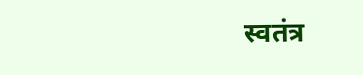स्वतंत्र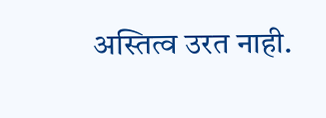अस्तित्व उरत नाही.